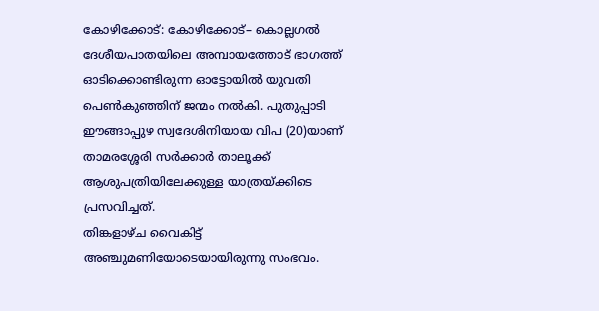കോഴിക്കോട്: കോഴിക്കോട്– കൊല്ലഗൽ ദേശീയപാതയിലെ അമ്പായത്തോട് ഭാഗത്ത് ഓടിക്കൊണ്ടിരുന്ന ഓട്ടോയിൽ യുവതി പെൺകുഞ്ഞിന് ജന്മം നൽകി. പുതുപ്പാടി ഈങ്ങാപ്പുഴ സ്വദേശിനിയായ വിപ (20)യാണ് താമരശ്ശേരി സർക്കാർ താലൂക്ക് ആശുപത്രിയിലേക്കുള്ള യാത്രയ്ക്കിടെ പ്രസവിച്ചത്.
തിങ്കളാഴ്ച വൈകിട്ട് അഞ്ചുമണിയോടെയായിരുന്നു സംഭവം.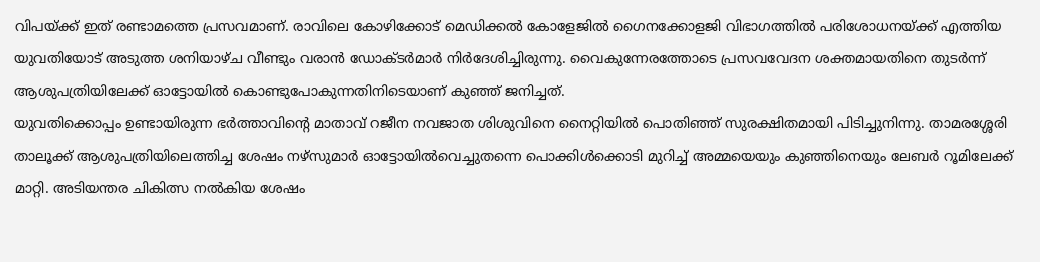വിപയ്ക്ക് ഇത് രണ്ടാമത്തെ പ്രസവമാണ്. രാവിലെ കോഴിക്കോട് മെഡിക്കൽ കോളേജിൽ ഗൈനക്കോളജി വിഭാഗത്തിൽ പരിശോധനയ്ക്ക് എത്തിയ യുവതിയോട് അടുത്ത ശനിയാഴ്ച വീണ്ടും വരാൻ ഡോക്ടർമാർ നിർദേശിച്ചിരുന്നു. വൈകുന്നേരത്തോടെ പ്രസവവേദന ശക്തമായതിനെ തുടർന്ന് ആശുപത്രിയിലേക്ക് ഓട്ടോയിൽ കൊണ്ടുപോകുന്നതിനിടെയാണ് കുഞ്ഞ് ജനിച്ചത്.
യുവതിക്കൊപ്പം ഉണ്ടായിരുന്ന ഭർത്താവിന്റെ മാതാവ് റജീന നവജാത ശിശുവിനെ നൈറ്റിയിൽ പൊതിഞ്ഞ് സുരക്ഷിതമായി പിടിച്ചുനിന്നു. താമരശ്ശേരി താലൂക്ക് ആശുപത്രിയിലെത്തിച്ച ശേഷം നഴ്സുമാർ ഓട്ടോയിൽവെച്ചുതന്നെ പൊക്കിൾക്കൊടി മുറിച്ച് അമ്മയെയും കുഞ്ഞിനെയും ലേബർ റൂമിലേക്ക് മാറ്റി. അടിയന്തര ചികിത്സ നൽകിയ ശേഷം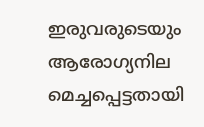ഇരുവരുടെയും ആരോഗ്യനില മെച്ചപ്പെട്ടതായി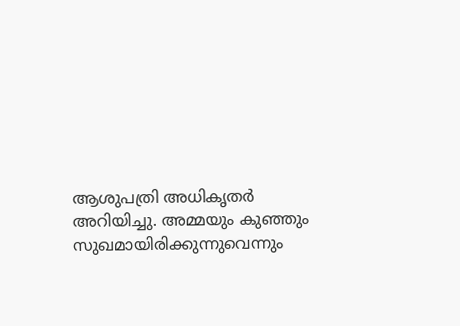ആശുപത്രി അധികൃതർ അറിയിച്ചു. അമ്മയും കുഞ്ഞും സുഖമായിരിക്കുന്നുവെന്നും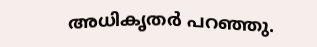അധികൃതർ പറഞ്ഞു.